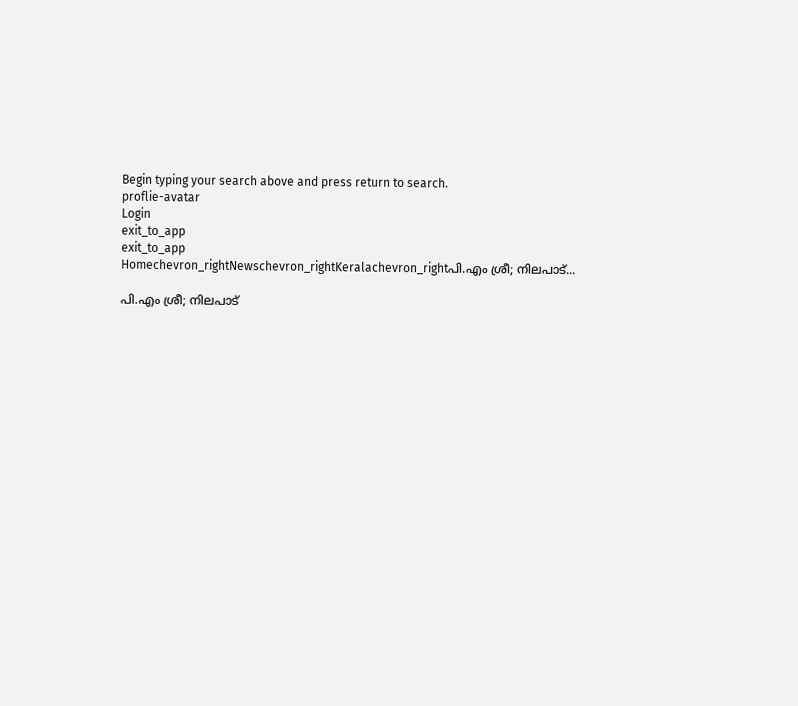Begin typing your search above and press return to search.
proflie-avatar
Login
exit_to_app
exit_to_app
Homechevron_rightNewschevron_rightKeralachevron_rightപി.എം ശ്രീ; നിലപാട്...

പി.എം ശ്രീ; നിലപാട്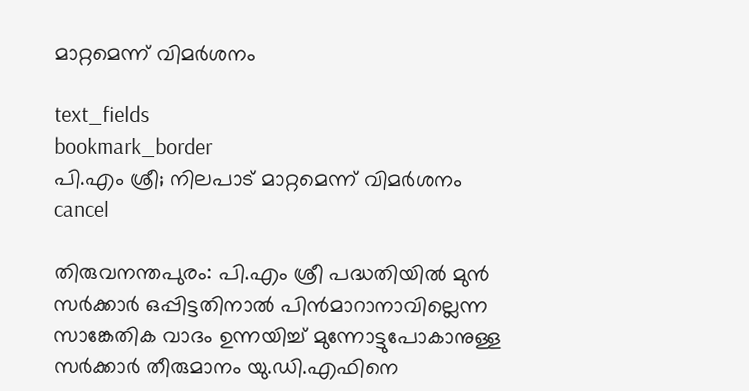മാറ്റമെന്ന് വിമർശനം

text_fields
bookmark_border
പി.എം ശ്രീ; നിലപാട് മാറ്റമെന്ന് വിമർശനം
cancel

തിരുവനന്തപുരം: പി.എം ശ്രീ പദ്ധതിയിൽ മുൻ സർക്കാർ ഒപ്പിട്ടതിനാൽ പിൻമാറാനാവില്ലെന്ന സാങ്കേതിക വാദം ഉന്നയിച്ച് മുന്നോട്ടുപോകാനുള്ള സർക്കാർ തീരുമാനം യു.ഡി.എഫിനെ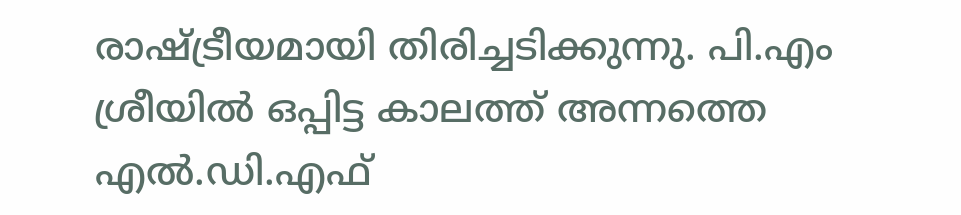രാഷ്ട്രീയമായി തിരിച്ചടിക്കുന്നു. പി.എം ശ്രീയിൽ ഒപ്പിട്ട കാലത്ത് അന്നത്തെ എൽ.ഡി.എഫ്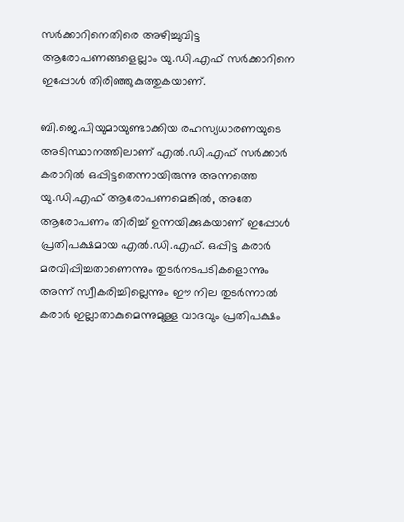സർക്കാറിനെതിരെ അഴിച്ചുവിട്ട ആരോപണങ്ങളെല്ലാം യു.ഡി.എഫ് സർക്കാറിനെ ഇപ്പോൾ തിരിഞ്ഞുകുത്തുകയാണ്.

ബി.ജെ.പിയുമായുണ്ടാക്കിയ രഹസ്യധാരണയുടെ അടിസ്ഥാനത്തിലാണ് എൽ.ഡി.എഫ് സർക്കാർ കരാറിൽ ഒപ്പിട്ടതെന്നായിരുന്നു അന്നത്തെ യു.ഡി.എഫ് ആരോപണമെങ്കിൽ, അതേ ആരോപണം തിരിച്ച് ഉന്നയിക്കുകയാണ് ഇപ്പോൾ പ്രതിപക്ഷമായ എൽ.ഡി.എഫ്. ഒപ്പിട്ട കരാർ മരവിപ്പിച്ചതാണെന്നും തുടർനടപടികളൊന്നും അന്ന് സ്വീകരിച്ചില്ലെന്നും ഈ നില തുടർന്നാൽ കരാർ ഇല്ലാതാകുമെന്നുമുള്ള വാദവും പ്രതിപക്ഷം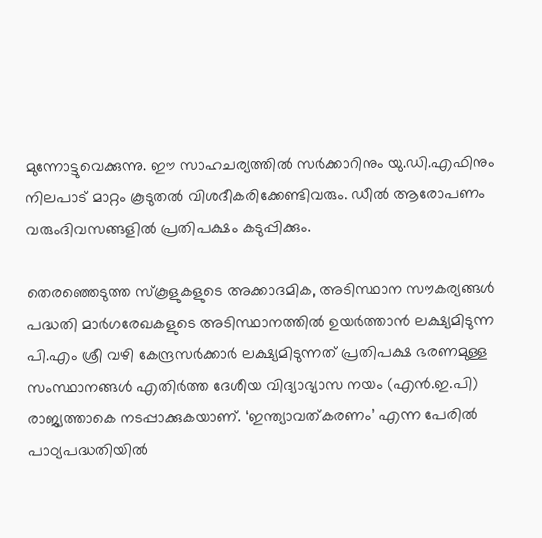മുന്നോട്ടുവെക്കുന്നു. ഈ സാഹചര്യത്തിൽ സർക്കാറിനും യു.ഡി.എഫിനും നിലപാട് മാറ്റം കൂടുതൽ വിശദീകരിക്കേണ്ടിവരും. ഡീൽ ആരോപണം വരുംദിവസങ്ങളിൽ പ്രതിപക്ഷം കടുപ്പിക്കും.

തെരഞ്ഞെടുത്ത സ്കൂളുകളുടെ അക്കാദമിക, അടിസ്ഥാന സൗകര്യങ്ങൾ പദ്ധതി മാർഗരേഖകളുടെ അടിസ്ഥാനത്തിൽ ഉയർത്താൻ ലക്ഷ്യമിടുന്ന പി.എം ശ്രീ വഴി കേന്ദ്രസർക്കാർ ലക്ഷ്യമിടുന്നത് പ്രതിപക്ഷ ഭരണമുള്ള സംസ്ഥാനങ്ങൾ എതിർത്ത ദേശീയ വിദ്യാഭ്യാസ നയം (എൻ.ഇ.പി) രാജ്യത്താകെ നടപ്പാക്കുകയാണ്. ‘ഇന്ത്യാവത്കരണം’ എന്ന പേരിൽ പാഠ്യപദ്ധതിയിൽ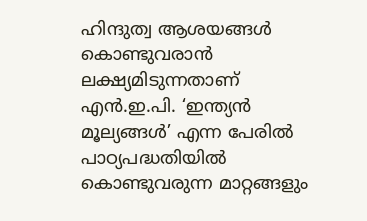ഹിന്ദുത്വ ആശയങ്ങൾ കൊണ്ടുവരാൻ ലക്ഷ്യമിടുന്നതാണ് എൻ.ഇ.പി. ‘ഇന്ത്യൻ മൂല്യങ്ങൾ’ എന്ന പേരിൽ പാഠ്യപദ്ധതിയിൽ കൊണ്ടുവരുന്ന മാറ്റങ്ങളും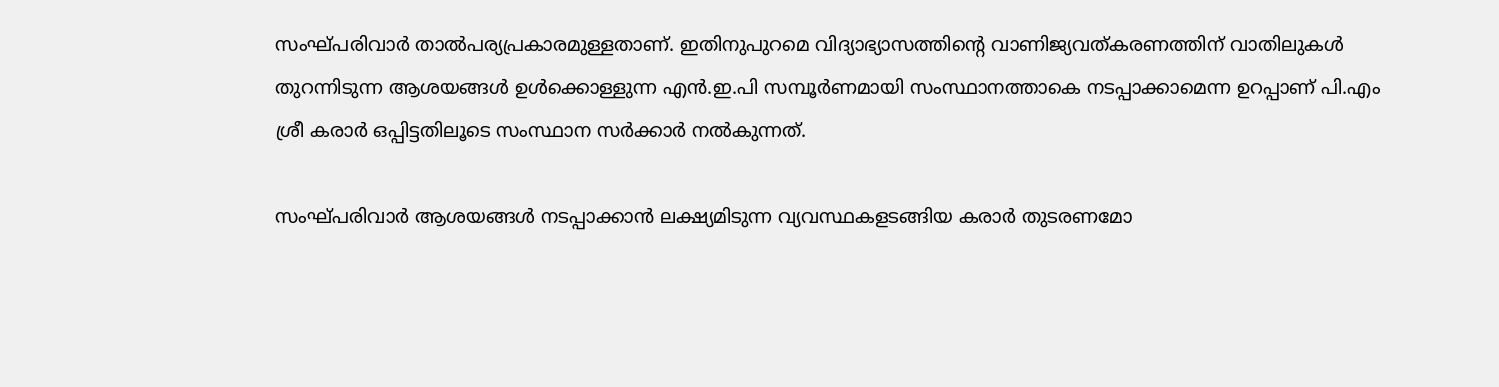സംഘ്പരിവാർ താൽപര്യപ്രകാരമുള്ളതാണ്. ഇതിനുപുറമെ വിദ്യാഭ്യാസത്തിന്‍റെ വാണിജ്യവത്കരണത്തിന് വാതിലുകൾ തുറന്നിടുന്ന ആശയങ്ങൾ ഉൾക്കൊള്ളുന്ന എൻ.ഇ.പി സമ്പൂർണമായി സംസ്ഥാനത്താകെ നടപ്പാക്കാമെന്ന ഉറപ്പാണ് പി.എം ശ്രീ കരാർ ഒപ്പിട്ടതിലൂടെ സംസ്ഥാന സർക്കാർ നൽകുന്നത്.

സംഘ്പരിവാർ ആശയങ്ങൾ നടപ്പാക്കാൻ ലക്ഷ്യമിടുന്ന വ്യവസ്ഥകളടങ്ങിയ കരാർ തുടരണമോ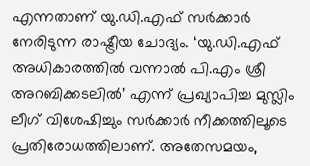എന്നതാണ് യു.ഡി.എഫ് സർക്കാർ നേരിടുന്ന രാഷ്ട്രീയ ചോദ്യം. ‘യു.ഡി.എഫ് അധികാരത്തിൽ വന്നാൽ പി.എം ശ്രീ അറബിക്കടലിൽ’ എന്ന് പ്രഖ്യാപിച്ച മുസ്ലിം ലീഗ് വിശേഷിച്ചും സർക്കാർ നീക്കത്തിലൂടെ പ്രതിരോധത്തിലാണ്. അതേസമയം,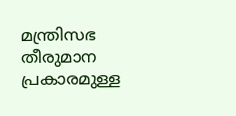മന്ത്രിസഭ തീരുമാന പ്രകാരമുള്ള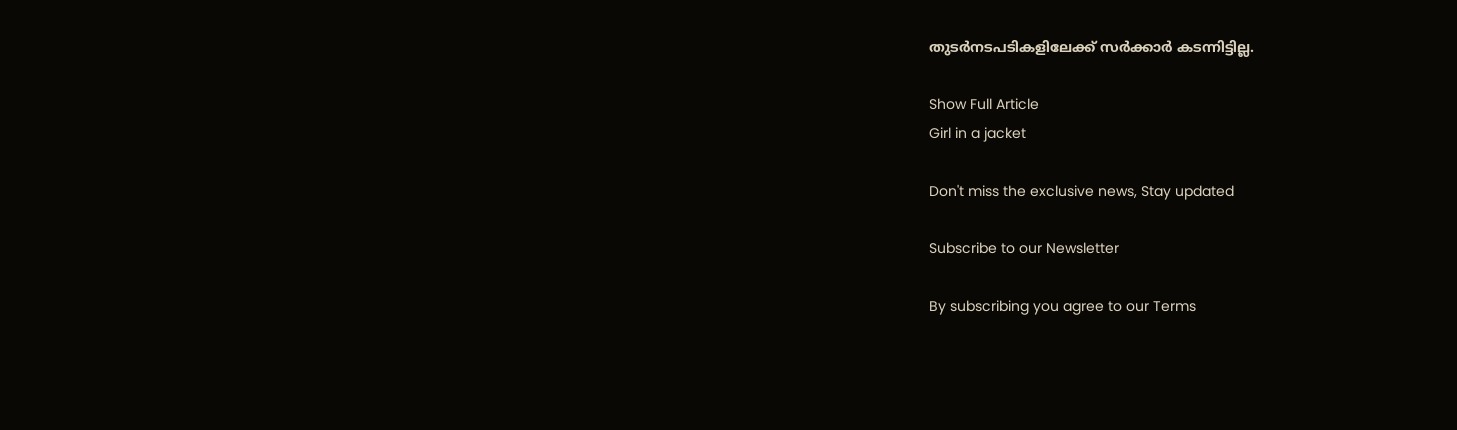തുടർനടപടികളിലേക്ക് സർക്കാർ കടന്നിട്ടില്ല.

Show Full Article
Girl in a jacket

Don't miss the exclusive news, Stay updated

Subscribe to our Newsletter

By subscribing you agree to our Terms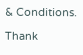& Conditions.

Thank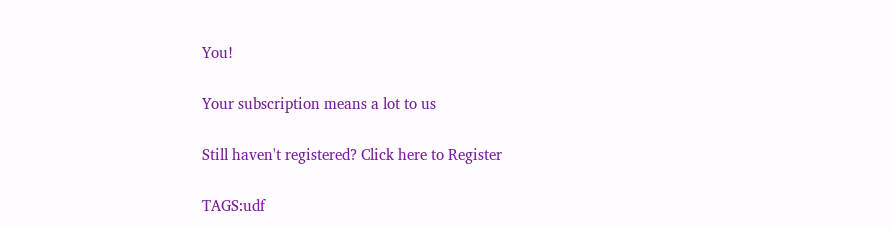You!

Your subscription means a lot to us

Still haven't registered? Click here to Register

TAGS:udf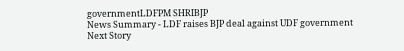governmentLDFPM SHRIBJP
News Summary - LDF raises BJP deal against UDF government
Next Story